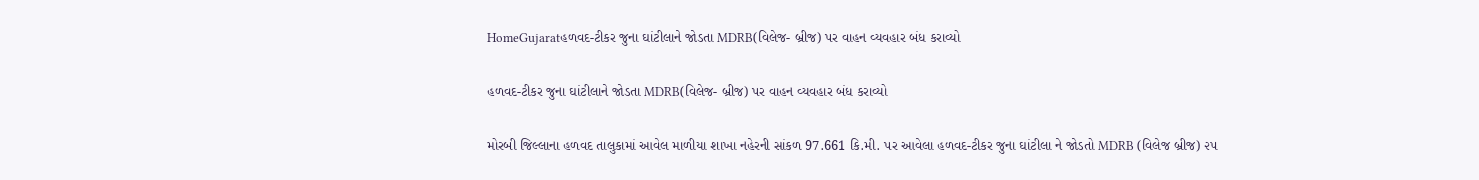HomeGujaratહળવદ-ટીકર જુના ઘાંટીલાને જોડતા MDRB(વિલેજ- બ્રીજ) પર વાહન વ્યવહાર બંધ કરાવ્યો

હળવદ-ટીકર જુના ઘાંટીલાને જોડતા MDRB(વિલેજ- બ્રીજ) પર વાહન વ્યવહાર બંધ કરાવ્યો

મોરબી જિલ્લાના હળવદ તાલુકામાં આવેલ માળીયા શાખા નહેરની સાંકળ 97.661 કિ.મી. પર આવેલા હળવદ-ટીકર જુના ઘાંટીલા ને જોડતો MDRB (વિલેજ બ્રીજ) ૨૫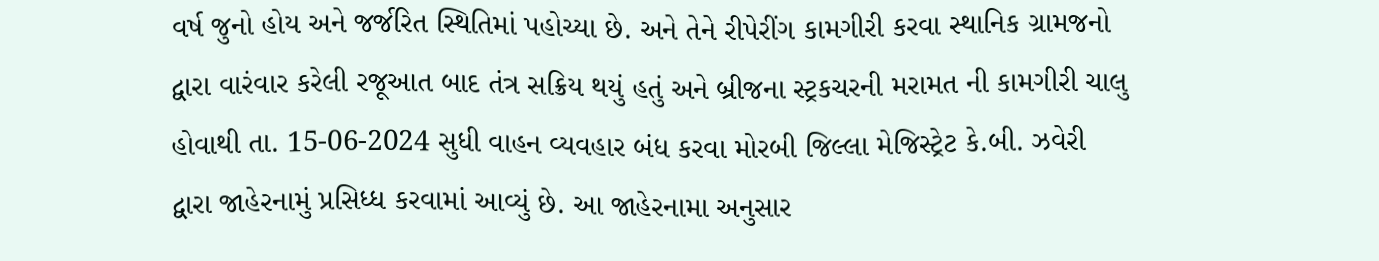વર્ષ જુનો હોય અને જર્જરિત સ્થિતિમાં પહોચ્યા છે. અને તેને રીપેરીંગ કામગીરી કરવા સ્થાનિક ગ્રામજનો દ્વારા વારંવાર કરેલી રજૂઆત બાદ તંત્ર સક્રિય થયું હતું અને બ્રીજના સ્ટ્રકચરની મરામત ની કામગીરી ચાલુ હોવાથી તા. 15-06-2024 સુધી વાહન વ્યવહાર બંધ કરવા મોરબી જિલ્લા મેજિસ્ટ્રેટ કે.બી. ઝવેરી દ્વારા જાહેરનામું પ્રસિધ્ધ કરવામાં આવ્યું છે. આ જાહેરનામા અનુસાર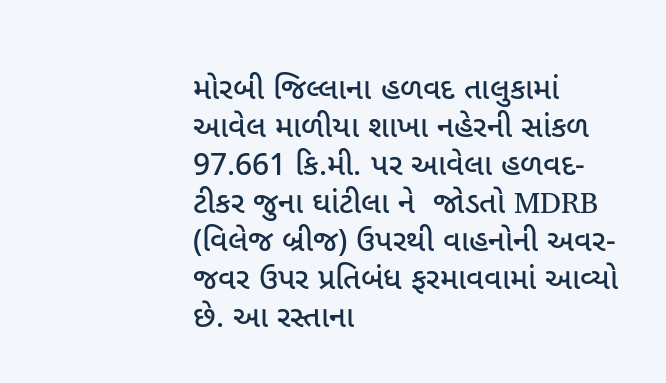મોરબી જિલ્લાના હળવદ તાલુકામાં આવેલ માળીયા શાખા નહેરની સાંકળ 97.661 કિ.મી. પર આવેલા હળવદ-ટીકર જુના ઘાંટીલા ને  જોડતો MDRB (વિલેજ બ્રીજ) ઉપરથી વાહનોની અવર-જવર ઉપર પ્રતિબંધ ફરમાવવામાં આવ્યો છે. આ રસ્તાના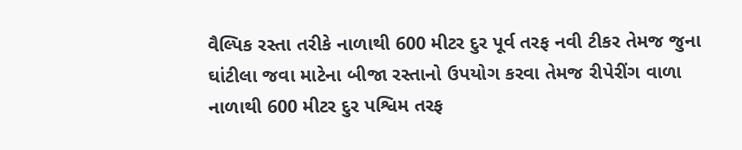વૈલ્પિક રસ્તા તરીકે નાળાથી 600 મીટર દુર પૂર્વ તરફ નવી ટીકર તેમજ જુના ઘાંટીલા જવા માટેના બીજા રસ્તાનો ઉપયોગ કરવા તેમજ રીપેરીંગ વાળા નાળાથી 600 મીટર દુર પશ્વિમ તરફ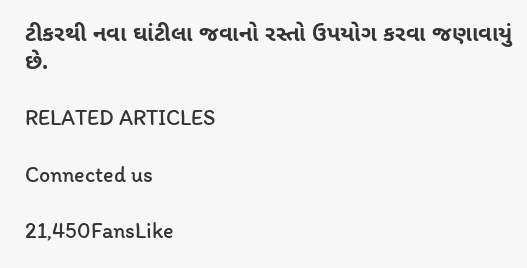ટીકરથી નવા ઘાંટીલા જવાનો રસ્તો ઉપયોગ કરવા જણાવાયું છે.

RELATED ARTICLES

Connected us

21,450FansLike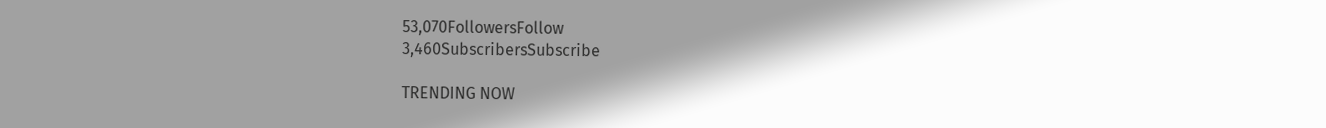53,070FollowersFollow
3,460SubscribersSubscribe

TRENDING NOW